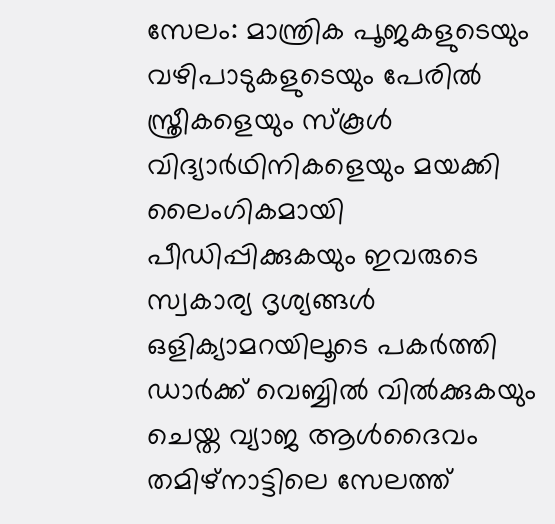സേലം: മാന്ത്രിക പൂജകളുടെയും വഴിപാടുകളുടെയും പേരിൽ സ്ത്രീകളെയും സ്കൂൾ വിദ്യാർഥിനികളെയും മയക്കി ലൈംഗികമായി പീഡിപ്പിക്കുകയും ഇവരുടെ സ്വകാര്യ ദൃശ്യങ്ങൾ ഒളിക്യാമറയിലൂടെ പകർത്തി ഡാർക്ക് വെബ്ബിൽ വിൽക്കുകയും ചെയ്ത വ്യാജ ആൾദൈവം തമിഴ്നാട്ടിലെ സേലത്ത്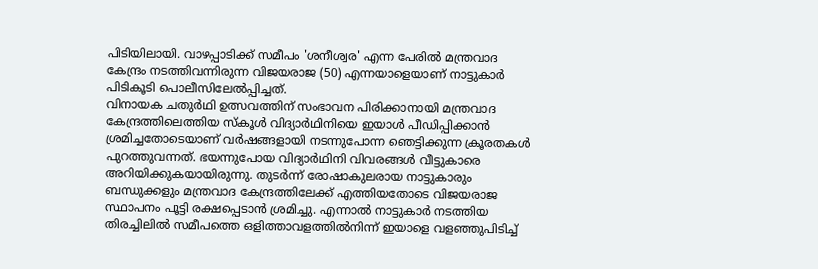പിടിയിലായി. വാഴപ്പാടിക്ക് സമീപം 'ശനീശ്വര' എന്ന പേരിൽ മന്ത്രവാദ കേന്ദ്രം നടത്തിവന്നിരുന്ന വിജയരാജ (50) എന്നയാളെയാണ് നാട്ടുകാർ പിടികൂടി പൊലീസിലേൽപ്പിച്ചത്.
വിനായക ചതുർഥി ഉത്സവത്തിന് സംഭാവന പിരിക്കാനായി മന്ത്രവാദ കേന്ദ്രത്തിലെത്തിയ സ്കൂൾ വിദ്യാർഥിനിയെ ഇയാൾ പീഡിപ്പിക്കാൻ ശ്രമിച്ചതോടെയാണ് വർഷങ്ങളായി നടന്നുപോന്ന ഞെട്ടിക്കുന്ന ക്രൂരതകൾ പുറത്തുവന്നത്. ഭയന്നുപോയ വിദ്യാർഥിനി വിവരങ്ങൾ വീട്ടുകാരെ അറിയിക്കുകയായിരുന്നു. തുടർന്ന് രോഷാകുലരായ നാട്ടുകാരും ബന്ധുക്കളും മന്ത്രവാദ കേന്ദ്രത്തിലേക്ക് എത്തിയതോടെ വിജയരാജ സ്ഥാപനം പൂട്ടി രക്ഷപ്പെടാൻ ശ്രമിച്ചു. എന്നാൽ നാട്ടുകാർ നടത്തിയ തിരച്ചിലിൽ സമീപത്തെ ഒളിത്താവളത്തിൽനിന്ന് ഇയാളെ വളഞ്ഞുപിടിച്ച്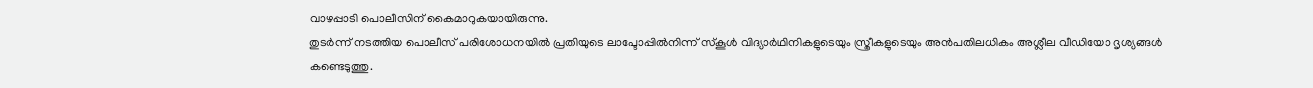വാഴപ്പാടി പൊലീസിന് കൈമാറുകയായിരുന്നു.
തുടർന്ന് നടത്തിയ പൊലീസ് പരിശോധനയിൽ പ്രതിയുടെ ലാപ്ടോപ്പിൽനിന്ന് സ്കൂൾ വിദ്യാർഥിനികളുടെയും സ്ത്രീകളുടെയും അൻപതിലധികം അശ്ലീല വീഡിയോ ദൃശ്യങ്ങൾ കണ്ടെടുത്തു.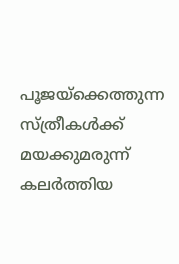പൂജയ്ക്കെത്തുന്ന സ്ത്രീകൾക്ക് മയക്കുമരുന്ന് കലർത്തിയ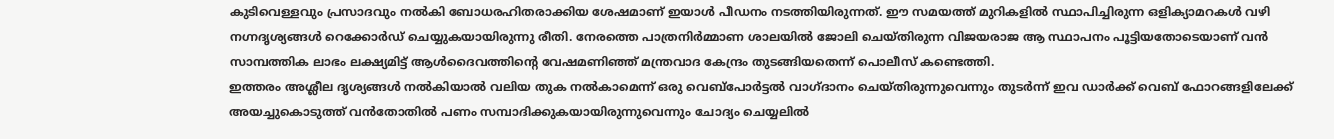കുടിവെള്ളവും പ്രസാദവും നൽകി ബോധരഹിതരാക്കിയ ശേഷമാണ് ഇയാൾ പീഡനം നടത്തിയിരുന്നത്. ഈ സമയത്ത് മുറികളിൽ സ്ഥാപിച്ചിരുന്ന ഒളിക്യാമറകൾ വഴി നഗ്നദൃശ്യങ്ങൾ റെക്കോർഡ് ചെയ്യുകയായിരുന്നു രീതി. നേരത്തെ പാത്രനിർമ്മാണ ശാലയിൽ ജോലി ചെയ്തിരുന്ന വിജയരാജ ആ സ്ഥാപനം പൂട്ടിയതോടെയാണ് വൻ സാമ്പത്തിക ലാഭം ലക്ഷ്യമിട്ട് ആൾദൈവത്തിന്റെ വേഷമണിഞ്ഞ് മന്ത്രവാദ കേന്ദ്രം തുടങ്ങിയതെന്ന് പൊലീസ് കണ്ടെത്തി.
ഇത്തരം അശ്ലീല ദൃശ്യങ്ങൾ നൽകിയാൽ വലിയ തുക നൽകാമെന്ന് ഒരു വെബ്പോർട്ടൽ വാഗ്ദാനം ചെയ്തിരുന്നുവെന്നും തുടർന്ന് ഇവ ഡാർക്ക് വെബ് ഫോറങ്ങളിലേക്ക് അയച്ചുകൊടുത്ത് വൻതോതിൽ പണം സമ്പാദിക്കുകയായിരുന്നുവെന്നും ചോദ്യം ചെയ്യലിൽ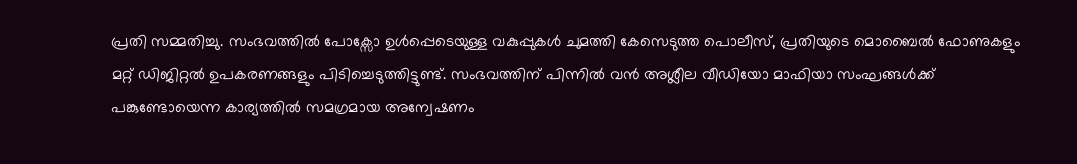പ്രതി സമ്മതിച്ചു. സംഭവത്തിൽ പോക്സോ ഉൾപ്പെടെയുള്ള വകുപ്പുകൾ ചുമത്തി കേസെടുത്ത പൊലീസ്, പ്രതിയുടെ മൊബൈൽ ഫോണുകളും മറ്റ് ഡിജിറ്റൽ ഉപകരണങ്ങളും പിടിച്ചെടുത്തിട്ടുണ്ട്. സംഭവത്തിന് പിന്നിൽ വൻ അശ്ലീല വീഡിയോ മാഫിയാ സംഘങ്ങൾക്ക് പങ്കുണ്ടോയെന്ന കാര്യത്തിൽ സമഗ്രമായ അന്വേഷണം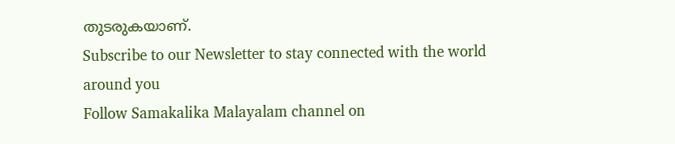തുടരുകയാണ്.
Subscribe to our Newsletter to stay connected with the world around you
Follow Samakalika Malayalam channel on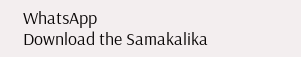WhatsApp
Download the Samakalika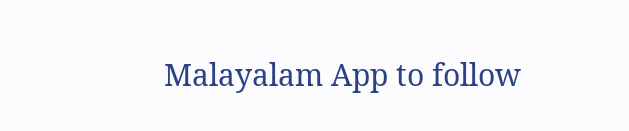Malayalam App to follow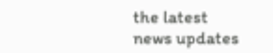the latest news updates